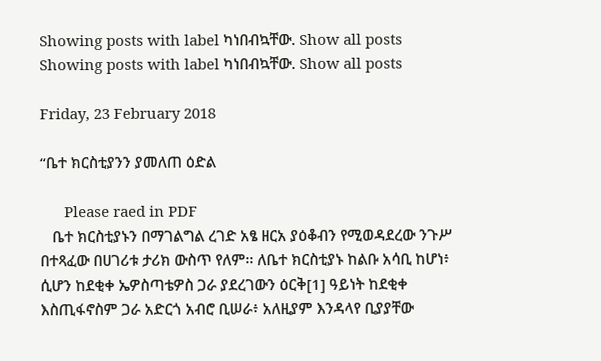Showing posts with label ካነበብኳቸው. Show all posts
Showing posts with label ካነበብኳቸው. Show all posts

Friday, 23 February 2018

“ቤተ ክርስቲያንን ያመለጠ ዕድል

      Please raed in PDF
   ቤተ ክርስቲያኑን በማገልግል ረገድ አፄ ዘርአ ያዕቆብን የሚወዳደረው ንጉሥ በተጻፈው በሀገሪቱ ታሪክ ውስጥ የለም፡፡ ለቤተ ክርስቲያኑ ከልቡ አሳቢ ከሆነ፥ ሲሆን ከደቂቀ ኤዎስጣቴዎስ ጋራ ያደረገውን ዕርቅ[1] ዓይነት ከደቂቀ እስጢፋኖስም ጋራ አድርጎ አብሮ ቢሠራ፥ አለዚያም እንዳላየ ቢያያቸው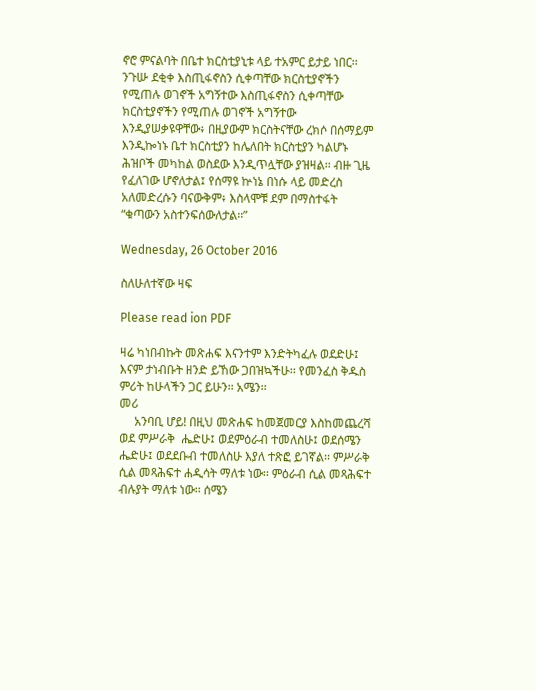ኖሮ ምናልባት በቤተ ክርስቲያኒቱ ላይ ተአምር ይታይ ነበር፡፡ ንጉሡ ደቂቀ እስጢፋኖስን ሲቀጣቸው ክርስቲያኖችን የሚጠሉ ወገኖች አግኝተው እስጢፋኖስን ሲቀጣቸው ክርስቲያኖችን የሚጠሉ ወገኖች አግኝተው እንዲያሠቃዩዋቸው፥ በዚያውም ክርስትናቸው ረክሶ በሰማይም እንዲኰነኑ ቤተ ክርስቲያን ከሌለበት ክርስቲያን ካልሆኑ ሕዝቦች መካከል ወስደው እንዲጥሏቸው ያዝዛል፡፡ ብዙ ጊዜ የፈለገው ሆኖለታል፤ የሰማዩ ኵነኔ በነሱ ላይ መድረስ አለመድረሱን ባናውቅም፥ እስላሞቹ ደም በማስተፋት “ቁጣውን አስተንፍሰውለታል፡፡”

Wednesday, 26 October 2016

ስለሁለተኛው ዛፍ

Please read ion PDF

ዛሬ ካነበብኩት መጽሐፍ እናንተም እንድትካፈሉ ወደድሁ፤ እናም ታነብቡት ዘንድ ይኸው ጋበዝኳችሁ፡፡ የመንፈስ ቅዱስ ምሪት ከሁላችን ጋር ይሁን፡፡ አሜን፡፡
መሪ
     አንባቢ ሆይ! በዚህ መጽሐፍ ከመጀመርያ እስከመጨረሻ ወደ ምሥራቅ  ሔድሁ፤ ወደምዕራብ ተመለስሁ፤ ወደሰሜን ሔድሁ፤ ወደደቡብ ተመለስሁ እያለ ተጽፎ ይገኛል፡፡ ምሥራቅ ሲል መጻሕፍተ ሐዲሳት ማለቱ ነው፡፡ ምዕራብ ሲል መጻሕፍተ ብሉያት ማለቱ ነው፡፡ ሰሜን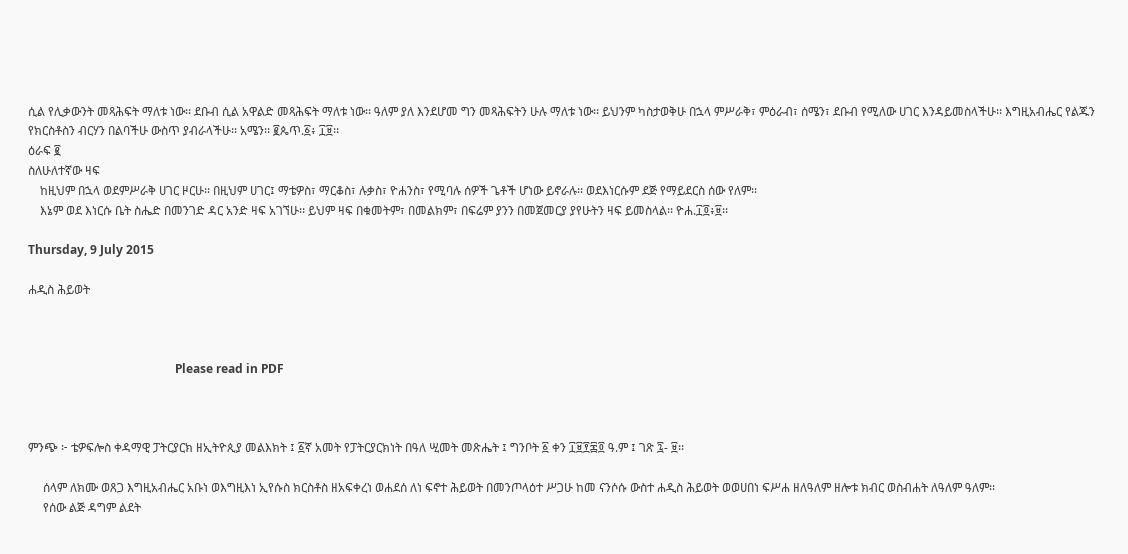ሲል የሊቃውንት መጻሕፍት ማለቱ ነው፡፡ ደቡብ ሲል አዋልድ መጻሕፍት ማለቱ ነው፡፡ ዓለም ያለ እንደሆመ ግን መጻሕፍትን ሁሉ ማለቱ ነው፡፡ ይህንም ካስታወቅሁ በኋላ ምሥራቅ፣ ምዕራብ፣ ሰሜን፣ ደቡብ የሚለው ሀገር እንዳይመስላችሁ፡፡ እግዚአብሔር የልጁን የክርስቶስን ብርሃን በልባችሁ ውስጥ ያብራላችሁ፡፡ አሜን፡፡ ፪ጴጥ.፩፥ ፲፱፡፡
ዕራፍ ፪
ስለሁለተኛው ዛፍ
    ከዚህም በኋላ ወደምሥራቅ ሀገር ዞርሁ፡፡ በዚህም ሀገር፤ ማቴዎስ፣ ማርቆስ፣ ሉቃስ፣ ዮሐንስ፣ የሚባሉ ሰዎች ጌቶች ሆነው ይኖራሉ፡፡ ወደእነርሱም ደጅ የማይደርስ ሰው የለም፡፡
    እኔም ወደ እነርሱ ቤት ስሔድ በመንገድ ዳር አንድ ዛፍ አገኘሁ፡፡ ይህም ዛፍ በቁመትም፣ በመልክም፣ በፍሬም ያንን በመጀመርያ ያየሁትን ዛፍ ይመስላል፡፡ ዮሐ.፲፬፥፱፡፡

Thursday, 9 July 2015

ሐዲስ ሕይወት



                                                 Please read in PDF



ምንጭ ፦ ቴዎፍሎስ ቀዳማዊ ፓትርያርክ ዘኢትዮጲያ መልእክት ፤ ፩ኛ አመት የፓትርያርክነት በዓለ ሢመት መጽሔት ፤ ግንቦት ፩ ቀን ፲፱፻፷፬ ዓ.ም ፤ ገጽ ፯- ፱፡፡

     ሰላም ለክሙ ወጸጋ እግዚአብሔር አቡነ ወእግዚእነ ኢየሱስ ክርስቶስ ዘአፍቀረነ ወሐደሰ ለነ ፍኖተ ሕይወት በመንጦላዕተ ሥጋሁ ከመ ናንሶሱ ውስተ ሐዲስ ሕይወት ወወሀበነ ፍሥሐ ዘለዓለም ዘሎቱ ክብር ወስብሐት ለዓለም ዓለም፡፡
     የሰው ልጅ ዳግም ልደት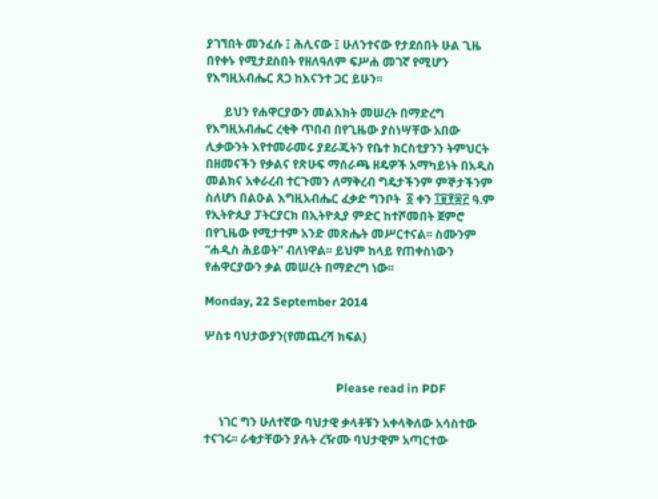ያገኘበት መንፈሱ ፤ ሕሊናው ፤ ሁለንተናው የታደሰበት ሁል ጊዜ በየቀኑ የሚታደስበት የዘለዓለም ፍሥሐ መገኛ የሚሆን የእግዚአብሔር ጸጋ ከእናንተ ጋር ይሁን፡፡

      ይህን የሐዋርያውን መልእክት መሠረት በማድረግ የእግዚአብሔር ረቂቅ ጥበብ በየጊዜው ያስነሣቸው አበው ሊቃውንት እየተመራመሩ ያደራጁትን የቤተ ክርስቲያንን ትምህርት በዘመናችን የቃልና የጽሁፍ ማሰራጫ ዘዴዎች አማካይነት በአዲስ መልክና አቀራረብ ተርጉመን ለማቅረብ ግዴታችንም ምኞታችንም ስለሆነ በልዑል እግዚአብሔር ፈቃድ ግንቦት  ፩ ቀን ፲፱፻፷፫ ዓ.ም የኢትዮጲያ ፓትርያርክ በኢትዮጲያ ምድር ከተሾመበት ጀምሮ በየጊዜው የሚታተም አንድ መጽሔት መሥርተናል፡፡ ስሙንም “ሐዲስ ሕይወት” ብለነዋል፡፡ ይህም ከላይ የጠቀስነውን የሐዋርያውን ቃል መሠረት በማድረግ ነው፡፡

Monday, 22 September 2014

ሦስቱ ባህታውያን(የመጨረሻ ክፍል)


                                            Please read in PDF

     ነገር ግን ሁለተኛው ባህታዊ ቃላቶቹን አቀላቅለው አሳስተው ተናገሩ፡፡ ራቁታቸውን ያሉት ረዥሙ ባህታዊም አጣርተው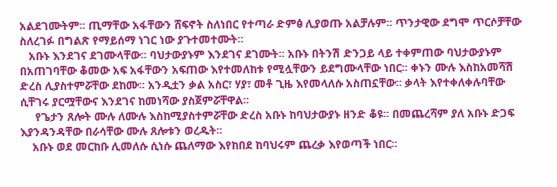አልደገሙትም፡፡ ጢማቸው አፋቸውን ሸፍኖት ስለነበር የተጣራ ድምፅ ሊያወጡ አልቻሉም፡፡ ጥንታዊው ደግሞ ጥርሶቻቸው ስለረገፉ በግልጽ የማይሰማ ነገር ነው ያጉተመተሙት፡፡
   አቡኑ እንደገና ደገሙላቸው፡፡ ባህታውያኑም እንደገና ደገሙት፡፡ አቡኑ በትንሽ ድንጋይ ላይ ተቀምጠው ባህታውያኑም በአጠገባቸው ቆመው አፍ አፋቸውን አፍጠው እየተመለከቱ የሚሏቸውን ይደግሙላቸው ነበር፡፡ ቀኑን ሙሉ እስከአመሻሽ ድረስ ሊያስተምሯቸው ደከሙ፡፡ አንዲቷን ቃል አስር፣ ሃያ፣ መቶ ጊዜ እየመላለሱ አስጠኗቸው፡፡ ቃላት እየተቀለቀሉባቸው ሲቸገሩ ያርሟቸውና እንደገና ከመነሻው ያስጀምሯቸዋል፡፡
     የጌታን ጸሎት ሙሉ ለሙሉ እስከሚያስተምሯቸው ድረስ አቡኑ ከባህታውያኑ ዘንድ ቆዩ፡፡ በመጨረሻም ያለ አቡኑ ድጋፍ እያንዳንዳቸው በራሳቸው ሙሉ ጸሎቱን ወረዱት፡፡
    አቡኑ ወደ መርከቡ ሊመለሱ ሲነሱ ጨለማው እየከበደ ከባህሩም ጨረቃ እየወጣች ነበር፡፡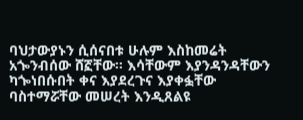ባህታውያኑን ሲሰናበቱ ሁሉም እስከመሬት አጐንብሰው ሸኟቸው፡፡ እሳቸውም እያንዳንዳቸውን ካጐነበሱበት ቀና እያደረጉና እያቀፏቸው ባስተማሯቸው መሠረት እንዲጸልዩ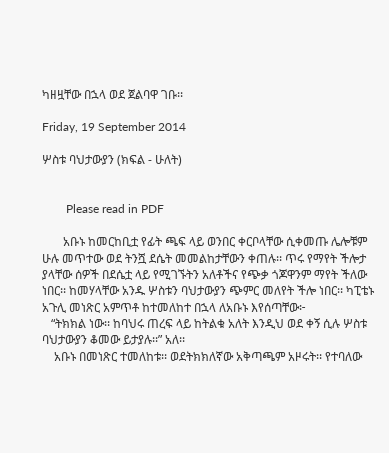ካዘዟቸው በኋላ ወደ ጀልባዋ ገቡ፡፡

Friday, 19 September 2014

ሦስቱ ባህታውያን (ክፍል - ሁለት)


        Please read in PDF

       አቡኑ ከመርከቢቷ የፊት ጫፍ ላይ ወንበር ቀርቦላቸው ሲቀመጡ ሌሎቹም ሁሉ መጥተው ወደ ትንሿ ደሴት መመልከታቸውን ቀጠሉ፡፡ ጥሩ የማየት ችሎታ ያላቸው ሰዎች በደሴቷ ላይ የሚገኙትን አለቶችና የጭቃ ጎጆዋንም ማየት ችለው ነበር፡፡ ከመሃላቸው አንዱ ሦስቱን ባህታውያን ጭምር መለየት ችሎ ነበር፡፡ ካፒቴኑ አጉሊ መነጽር አምጥቶ ከተመለከተ በኋላ ለአቡኑ እየሰጣቸው፦
   “ትክክል ነው፡፡ ከባህሩ ጠረፍ ላይ ከትልቁ አለት እንዲህ ወደ ቀኝ ሲሉ ሦስቱ ባህታውያን ቆመው ይታያሉ፡፡” አለ፡፡
    አቡኑ በመነጽር ተመለከቱ፡፡ ወደትክክለኛው አቅጣጫም አዞሩት፡፡ የተባለው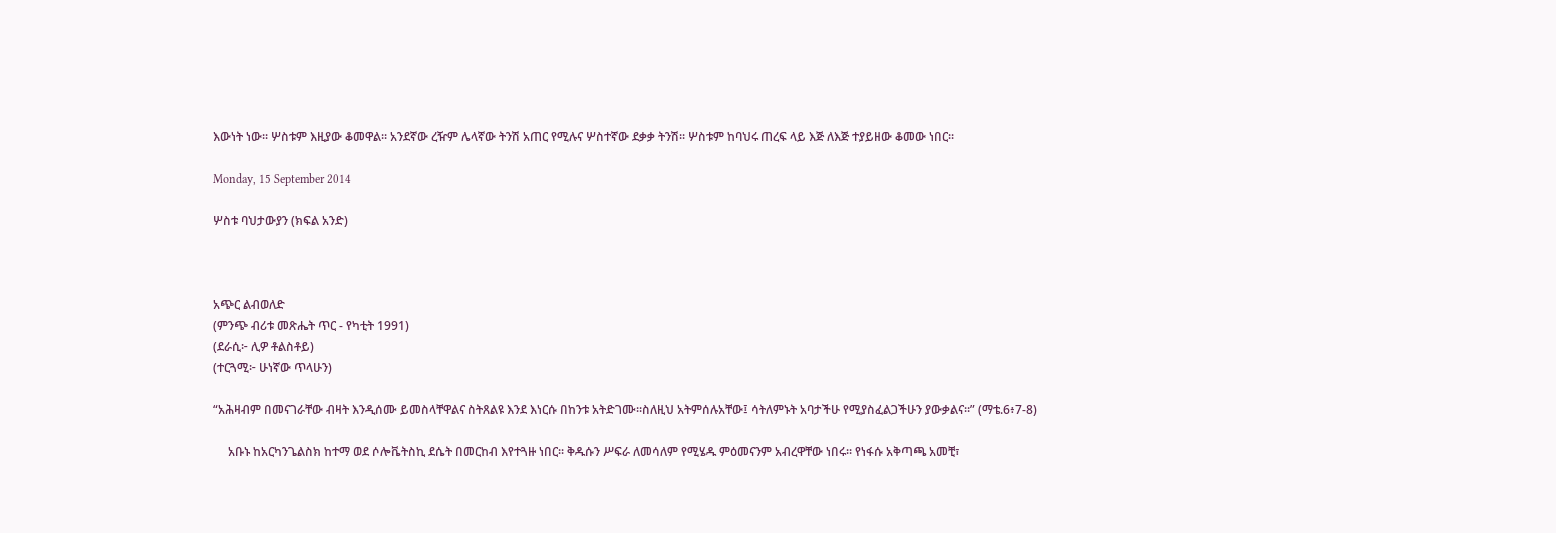እውነት ነው፡፡ ሦስቱም እዚያው ቆመዋል፡፡ አንደኛው ረዥም ሌላኛው ትንሽ አጠር የሚሉና ሦስተኛው ደቃቃ ትንሽ፡፡ ሦስቱም ከባህሩ ጠረፍ ላይ እጅ ለእጅ ተያይዘው ቆመው ነበር፡፡

Monday, 15 September 2014

ሦስቱ ባህታውያን (ክፍል አንድ)



አጭር ልብወለድ
(ምንጭ ብሪቱ መጽሔት ጥር - የካቲት 1991)
(ደራሲ፦ ሊዎ ቶልስቶይ)
(ተርጓሚ፦ ሁነኛው ጥላሁን)

“አሕዛብም በመናገራቸው ብዛት እንዲሰሙ ይመስላቸዋልና ስትጸልዩ እንደ እነርሱ በከንቱ አትድገሙ።ስለዚህ አትምሰሉአቸው፤ ሳትለምኑት አባታችሁ የሚያስፈልጋችሁን ያውቃልና።” (ማቴ.6፥7-8)

     አቡኑ ከአርካንጌልስክ ከተማ ወደ ሶሎቬትስኪ ደሴት በመርከብ እየተጓዙ ነበር፡፡ ቅዱሱን ሥፍራ ለመሳለም የሚሄዱ ምዕመናንም አብረዋቸው ነበሩ፡፡ የነፋሱ አቅጣጫ አመቺ፣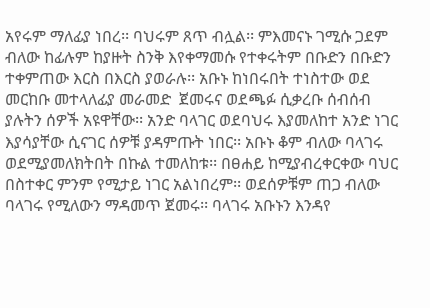አየሩም ማለፊያ ነበረ፡፡ ባህሩም ጸጥ ብሏል፡፡ ምእመናኑ ገሚሱ ጋደም ብለው ከፊሉም ከያዙት ስንቅ እየቀማመሱ የተቀሩትም በቡድን በቡድን ተቀምጠው እርስ በእርስ ያወራሉ፡፡ አቡኑ ከነበሩበት ተነስተው ወደ መርከቡ መተላለፊያ መራመድ  ጀመሩና ወደጫፉ ሲቃረቡ ሰብሰብ ያሉትን ሰዎች አዩዋቸው፡፡ አንድ ባላገር ወደባህሩ እያመለከተ አንድ ነገር እያሳያቸው ሲናገር ሰዎቹ ያዳምጡት ነበር፡፡ አቡኑ ቆም ብለው ባላገሩ ወደሚያመለክትበት በኩል ተመለከቱ፡፡ በፀሐይ ከሚያብረቀርቀው ባህር በስተቀር ምንም የሚታይ ነገር አልነበረም፡፡ ወደሰዎቹም ጠጋ ብለው ባላገሩ የሚለውን ማዳመጥ ጀመሩ፡፡ ባላገሩ አቡኑን እንዳየ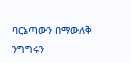ባርኔጣውን በማውለቅ ንግግሩን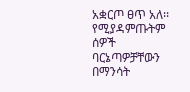አቋርጦ ፀጥ አለ፡፡ የሚያዳምጡትም ሰዎች ባርኔጣዎቻቸውን በማንሳት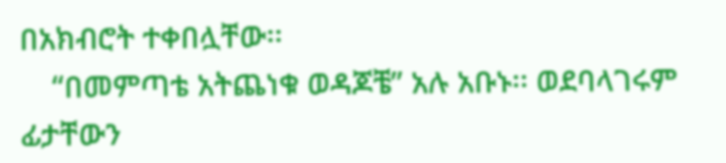በአክብሮት ተቀበሏቸው፡፡
    “በመምጣቴ አትጨነቁ ወዳጆቼ” አሉ አቡኑ፡፡ ወደባላገሩም ፊታቸውን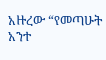አዙረው “የመጣሁት አንተ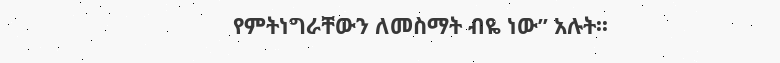የምትነግራቸውን ለመስማት ብዬ ነው” አሉት፡፡